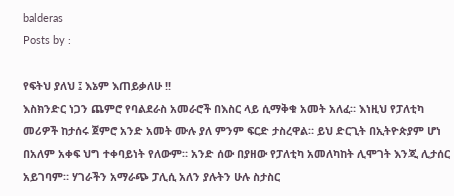balderas
Posts by :

የፍትህ ያለህ ፤ እኔም እጠይቃለሁ !!
እስክንድር ነጋን ጨምሮ የባልደራስ አመራሮች በእስር ላይ ሲማቅቁ አመት አለፈ። እነዚህ የፓለቲካ መሪዎች ከታሰሩ ጀምሮ አንድ አመት ሙሉ ያለ ምንም ፍርድ ታስረዋል። ይህ ድርጊት በኢትዮጵያም ሆነ በአለም አቀፍ ህግ ተቀባይነት የለውም። አንድ ሰው በያዘው የፓለቲካ አመለካከት ሊሞገት እንጂ ሊታሰር አይገባም። ሃገራችን አማራጭ ፓሊሲ አለን ያሉትን ሁሉ ስታስር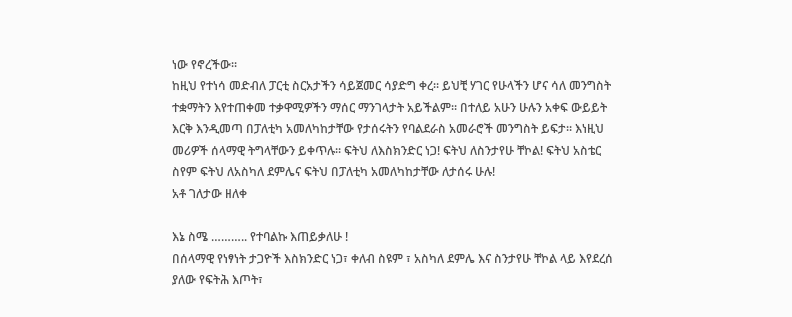ነው የኖረችው።
ከዚህ የተነሳ መድብለ ፓርቲ ስርአታችን ሳይጀመር ሳያድግ ቀረ። ይህቺ ሃገር የሁላችን ሆና ሳለ መንግስት ተቋማትን እየተጠቀመ ተቃዋሚዎችን ማሰር ማንገላታት አይችልም። በተለይ አሁን ሁሉን አቀፍ ውይይት እርቅ እንዲመጣ በፓለቲካ አመለካከታቸው የታሰሩትን የባልደራስ አመራሮች መንግስት ይፍታ። እነዚህ መሪዎች ሰላማዊ ትግላቸውን ይቀጥሉ። ፍትህ ለእስክንድር ነጋ! ፍትህ ለስንታየሁ ቸኮል! ፍትህ አስቴር ስየም ፍትህ ለአስካለ ደምሌና ፍትህ በፓለቲካ አመለካከታቸው ለታሰሩ ሁሉ!
አቶ ገለታው ዘለቀ

እኔ ስሜ ……….. የተባልኩ እጠይቃለሁ !
በሰላማዊ የነፃነት ታጋዮች እስክንድር ነጋ፣ ቀለብ ስዩም ፣ አስካለ ደምሌ እና ስንታየሁ ቸኮል ላይ እየደረሰ ያለው የፍትሕ እጦት፣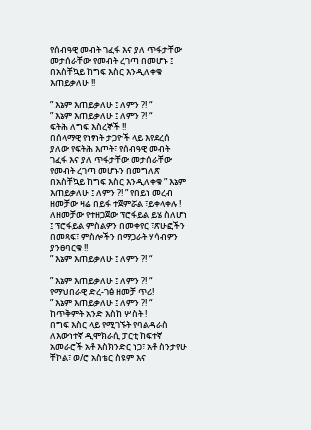የሰብዓዊ መብት ገፈፋ እና ያለ ጥፋታቸው መታሰራቸው የመብት ረገጣ በመሆኑ ፤ በአስቸኳይ ከግፍ እስር እንዲለቀቁ
እጠይቃለሁ !!

” እኔም እጠይቃለሁ ፤ ለምን ?! “
” እኔም እጠይቃለሁ ፤ ለምን ?! “
ፍትሕ ለግፍ እስረኞች !!
በሰላማዊ የነፃነት ታጋዮች ላይ እየደረሰ ያለው የፍትሕ እጦት፣ የሰብዓዊ መብት ገፈፋ እና ያለ ጥፋታቸው መታሰራቸው የመብት ረገጣ መሆኑን በመግለጽ በአስቸኳይ ከግፍ እስር እንዲለቀቁ ” እኔም እጠይቃለሁ ፤ ለምን ?! ” የበይነ መረብ ዘመቻው ዛሬ በይፋ ተጀምሯል ፣ይቀላቀሉ !
ለዘመቻው የተዘጋጀው ፕሮፋይል ይሄ ስለሆነ ፤ ፕሮፋይል ምስልዎን በመቀየር ፣ጽሁፎችን በመጻፍ፣ ምስሎችን በማጋራት ሃሳብዎን ያንፀባርቁ !!
” እኔም እጠይቃለሁ ፤ ለምን ?! “

” እኔም እጠይቃለሁ ፤ ለምን ?! “
የማህበራዊ ድረ-ገፅ ዘመቻ ጥሪ!
” እኔም እጠይቃለሁ ፤ ለምን ?! “
ከጥቅምት አንድ እስከ ሦስት !
በግፍ እስር ላይ የሚገኙት የባልዳራስ ለእውነተኛ ዲሞክራሲ ፓርቲ ከፍተኛ አመራሮች አቶ እስክንድር ነጋ፣ አቶ ስንታየሁ ቸኮል፣ ወ/ሮ አስቴር ስዩም እና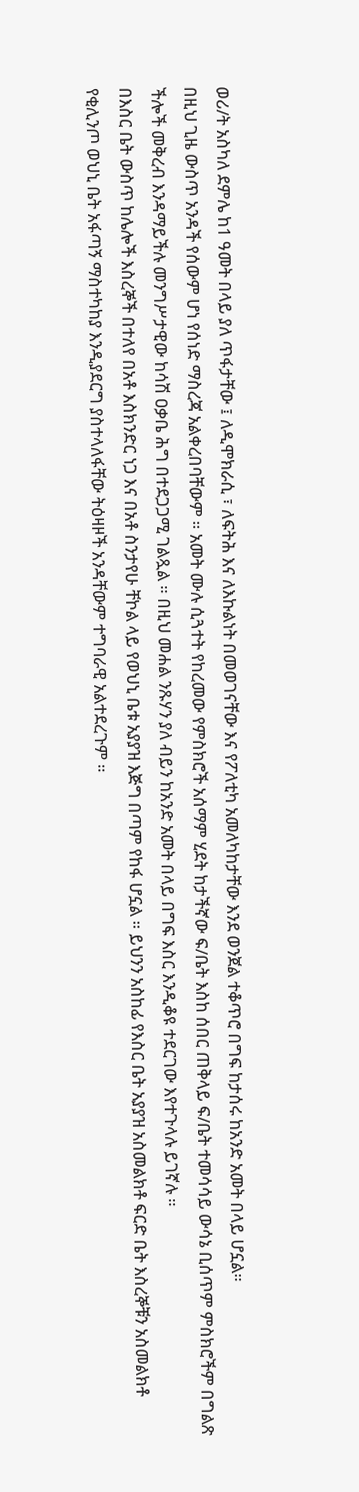ወሪ/ት አስካለ ደምሌ ከ1 ዓመት በላይ ያለ ጥፋታቸው ፤ ለዲሞክራሲ ፣ ለፍትሕ እና ለእኩልነት በመወገናቸው እና የፖለቲካ አመለካከታቸው እንደ ወንጀል ተቆጥሮ በግፍ ከታሰሩ ከአንድ አመት በላይ ሆኗል።
በዚህ ጊዜ ውስጥ አንዳች የሰውም ሆነ የሰነድ ማስረጃ አልቀረበባቸውም ። አመት ሙሉ ሲጓተት የከረመው የምስክሮች አሰማም ሂደት ከታችኛው ፍ/ቤት እስከ ሰበር ጠቅላይ ፍ/ቤት ተመሳሳይ ውሳኔ ቢሰጥም ምስክሮችም በግልጽ ችሎች መቅረብ እንዳማይችሉ መንግሥታዊው ከሳሽ ዐቃቤ ሕግ በተደጋጋሚ ገልጿል ። በዚህ መሐል ንጹሃን ያለ ብይን ከአንድ አመት በላይ በግፍ እስር እንዲቆዩ ተደርገው እየተጉላሉ ይገኛሉ ።
በእስር ቤት ውስጥ ከሌሎች እስረኞች በተለየ በአቶ እስክንድር ነጋ እና በአቶ ስንታየሁ ቸኮል ላይ የወህኒ ቤቱ አያያዝ እጅግ በጣም የከፋ ሆኗል ። ይህንን አስከፊ የእስር ቤት አያያዝ አስመልክቶ ፍርድ ቤት እስረኞቹን አስመልክቶ
የቂሊንጦ ወህኒ ቤት አፋጣኝ ማስተካከያ እንዲያደርግ ያስተላለፋቸው ትዕዛዞች አንዳቸውም ተግባራዊ አልተደረጉም ።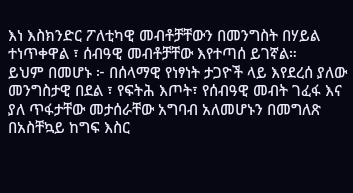እነ እስክንድር ፖለቲካዊ መብቶቻቸውን በመንግስት በሃይል ተነጥቀዋል ፣ ሰብዓዊ መብቶቻቸው እየተጣሰ ይገኛል።
ይህም በመሆኑ ፦ በሰላማዊ የነፃነት ታጋዮች ላይ እየደረሰ ያለው መንግስታዊ በደል ፣ የፍትሕ እጦት፣ የሰብዓዊ መብት ገፈፋ እና ያለ ጥፋታቸው መታሰራቸው አግባብ አለመሆኑን በመግለጽ በአስቸኳይ ከግፍ እስር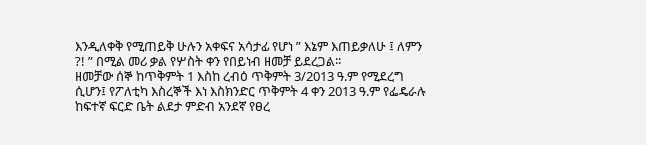እንዲለቀቅ የሚጠይቅ ሁሉን አቀፍና አሳታፊ የሆነ ” እኔም እጠይቃለሁ ፤ ለምን ?! ” በሚል መሪ ቃል የሦስት ቀን የበይነብ ዘመቻ ይደረጋል፡፡
ዘመቻው ሰኞ ከጥቅምት 1 እስከ ረብዕ ጥቅምት 3/2013 ዓ.ም የሚደረግ ሲሆን፤ የፖለቲካ እስረኞች እነ እስክንድር ጥቅምት 4 ቀን 2013 ዓ.ም የፌዴራሉ ከፍተኛ ፍርድ ቤት ልደታ ምድብ አንደኛ የፀረ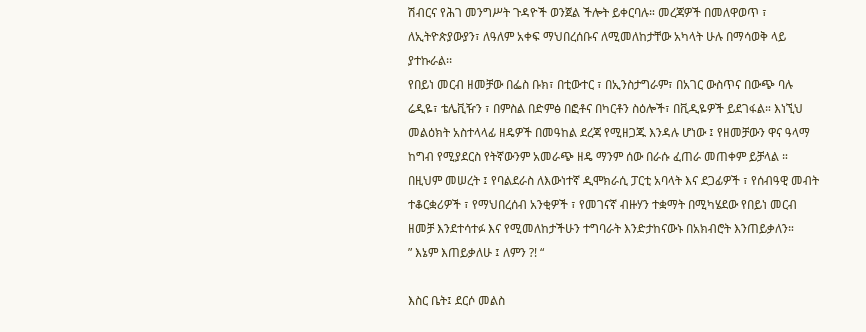ሽብርና የሕገ መንግሥት ጉዳዮች ወንጀል ችሎት ይቀርባሉ። መረጃዎች በመለዋወጥ ፣ ለኢትዮጵያውያን፣ ለዓለም አቀፍ ማህበረሰቡና ለሚመለከታቸው አካላት ሁሉ በማሳወቅ ላይ ያተኩራል፡፡
የበይነ መርብ ዘመቻው በፌስ ቡክ፣ በቲውተር ፣ በኢንስታግራም፣ በአገር ውስጥና በውጭ ባሉ ሬዲዬ፣ ቴሌቪዥን ፣ በምስል በድምፅ በፎቶና በካርቶን ስዕሎች፣ በቪዲዬዎች ይደገፋል። እነኚህ መልዕክት አስተላላፊ ዘዴዎች በመዓከል ደረጃ የሚዘጋጁ እንዳሉ ሆነው ፤ የዘመቻውን ዋና ዓላማ ከግብ የሚያደርስ የትኛውንም አመራጭ ዘዴ ማንም ሰው በራሱ ፈጠራ መጠቀም ይቻላል ።
በዚህም መሠረት ፤ የባልደራስ ለእውነተኛ ዲሞክራሲ ፓርቲ አባላት እና ደጋፊዎች ፣ የሰብዓዊ መብት ተቆርቋሪዎች ፣ የማህበረሰብ አንቂዎች ፣ የመገናኛ ብዙሃን ተቋማት በሚካሄደው የበይነ መርብ ዘመቻ እንደተሳተፉ እና የሚመለከታችሁን ተግባራት እንድታከናውኑ በአክብሮት እንጠይቃለን።
” እኔም እጠይቃለሁ ፤ ለምን ?! “

እስር ቤት፤ ደርሶ መልስ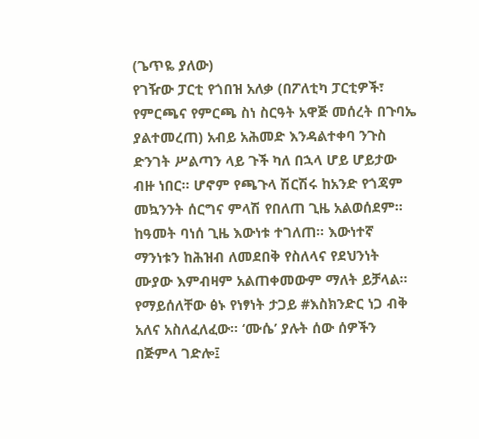(ጌጥዬ ያለው)
የገዥው ፓርቲ የጎበዝ አለቃ (በፖለቲካ ፓርቲዎች፣ የምርጫና የምርጫ ስነ ስርዓት አዋጅ መሰረት በጉባኤ ያልተመረጠ) አብይ አሕመድ እንዳልተቀባ ንጉስ ድንገት ሥልጣን ላይ ጉች ካለ በኋላ ሆይ ሆይታው ብዙ ነበር። ሆኖም የጫጉላ ሽርሽሩ ከአንድ የጎጃም መኳንንት ሰርግና ምላሽ የበለጠ ጊዜ አልወሰደም። ከዓመት ባነሰ ጊዜ እውነቱ ተገለጠ። እውነተኛ ማንነቱን ከሕዝብ ለመደበቅ የስለላና የደህንነት ሙያው እምብዛም አልጠቀመውም ማለት ይቻላል።
የማይሰለቸው ፅኑ የነፃነት ታጋይ #እስክንድር ነጋ ብቅ አለና አስለፈለፈው። ‘ሙሴ’ ያሉት ሰው ሰዎችን በጅምላ ገድሎ፤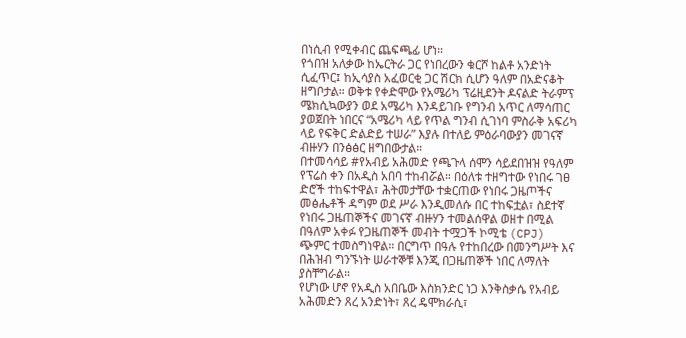በነሲብ የሚቀብር ጨፍጫፊ ሆነ።
የጎበዝ አለቃው ከኤርትራ ጋር የነበረውን ቁርሾ ከልቶ አንድነት ሲፈጥር፤ ከኢሳያስ አፈወርቂ ጋር ሽርክ ሲሆን ዓለም በአድናቆት ዘግቦታል። ወቅቱ የቀድሞው የአሜሪካ ፕሬዚደንት ዶናልድ ትራምፕ ሜክሲኳውያን ወደ አሜሪካ እንዳይገቡ የግንብ አጥር ለማሳጠር ያወጀበት ነበርና “አሜሪካ ላይ የጥል ግንብ ሲገነባ ምስራቅ አፍሪካ ላይ የፍቅር ድልድይ ተሠራ” እያሉ በተለይ ምዕራባውያን መገናኛ ብዙሃን በንፅፅር ዘግበውታል።
በተመሳሳይ #የአብይ አሕመድ የጫጉላ ሰሞን ሳይደበዝዝ የዓለም የፕሬስ ቀን በአዲስ አበባ ተከብሯል። በዕለቱ ተዘግተው የነበሩ ገፀ ድሮች ተከፍተዋል፣ ሕትመታቸው ተቋርጠው የነበሩ ጋዜጦችና መፅሔቶች ዳግም ወደ ሥራ እንዲመለሱ በር ተከፍቷል፣ ስደተኛ የነበሩ ጋዜጠኞችና መገናኛ ብዙሃን ተመልሰዋል ወዘተ በሚል በዓለም አቀፉ የጋዜጠኞች መብት ተሟጋች ኮሚቴ (CPJ) ጭምር ተመስግነዋል። በርግጥ በዓሉ የተከበረው በመንግሥት እና በሕዝብ ግንኙነት ሠራተኞቹ እንጂ በጋዜጠኞች ነበር ለማለት ያስቸግራል።
የሆነው ሆኖ የአዲስ አበቤው እስክንድር ነጋ እንቅስቃሴ የአብይ አሕመድን ጸረ አንድነት፣ ጸረ ዴሞክራሲ፣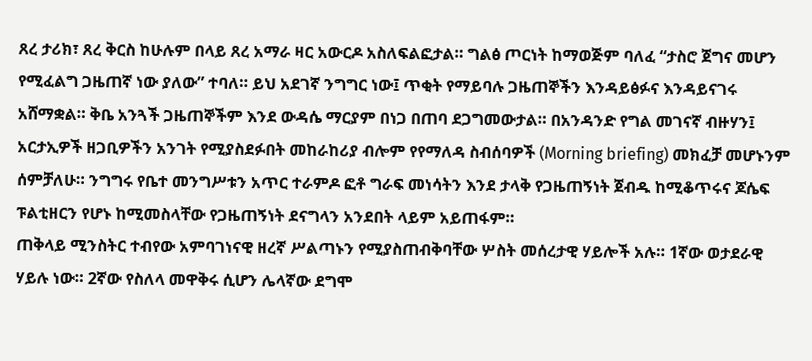ጸረ ታሪክ፣ ጸረ ቅርስ ከሁሉም በላይ ጸረ አማራ ዛር አውርዶ አስለፍልፎታል። ግልፅ ጦርነት ከማወጅም ባለፈ “ታስሮ ጀግና መሆን የሚፈልግ ጋዜጠኛ ነው ያለው” ተባለ። ይህ አደገኛ ንግግር ነው፤ ጥቂት የማይባሉ ጋዜጠኞችን እንዳይፅፉና እንዳይናገሩ አሸማቋል። ቅቤ አንጓች ጋዜጠኞችም እንደ ውዳሴ ማርያም በነጋ በጠባ ደጋግመውታል። በአንዳንድ የግል መገናኛ ብዙሃን፤ አርታኢዎች ዘጋቢዎችን አንገት የሚያስደፉበት መከራከሪያ ብሎም የየማለዳ ስብሰባዎች (Morning briefing) መክፈቻ መሆኑንም ሰምቻለሁ። ንግግሩ የቤተ መንግሥቱን አጥር ተራምዶ ፎቶ ግራፍ መነሳትን እንደ ታላቅ የጋዜጠኝነት ጀብዱ ከሚቆጥሩና ጆሴፍ ፑልቲዘርን የሆኑ ከሚመስላቸው የጋዜጠኝነት ደናግላን አንደበት ላይም አይጠፋም።
ጠቅላይ ሚንስትር ተብየው አምባገነናዊ ዘረኛ ሥልጣኑን የሚያስጠብቅባቸው ሦስት መሰረታዊ ሃይሎች አሉ። 1ኛው ወታደራዊ ሃይሉ ነው። 2ኛው የስለላ መዋቅሩ ሲሆን ሌላኛው ደግሞ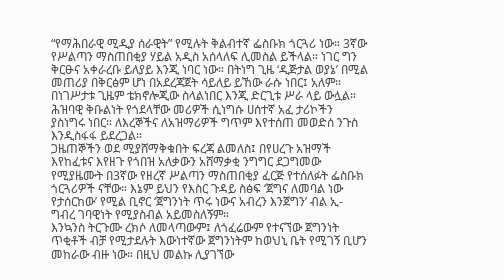“የማሕበራዊ ሚዲያ ሰራዊት” የሚሉት ቅልብተኛ ፌስቡክ ጎርጓሪ ነው። 3ኛው የሥልጣን ማስጠበቂያ ሃይል አዲስ አሰላለፍ ሊመስል ይችላል። ነገር ግን ቅርፁና አቀራረቡ ይለያይ እንጂ ነባር ነው። በትነግ ጊዜ ‘ዲጅታል ወያኔ’ በሚል መጠሪያ በቅርፅም ሆነ በአደረጃጀት ሳይለይ ይኸው ራሱ ነበር፤ አለም። በነገሥታቱ ጊዜም ቴክኖሎጂው ስላልነበር እንጂ ድርጊቱ ሥራ ላይ ውሏል። ሕዝባዊ ቅቡልነት የጎደላቸው መሪዎች ሲነግሱ ሀሰተኛ አፈ ታሪኮችን ያስነግሩ ነበር። ለእረኞችና ለአዝማሪዎች ግጥም እየተሰጠ መወድሰ ንጉስ እንዲስፋፋ ይደረጋል።
ጋዜጠኞችን ወደ ሚያሸማቅቁበት ፍረጃ ልመለስ፤ በየሀረጉ አዝማች እየከፈቱና እየዘጉ የጎበዝ አለቃውን አሸማቃቂ ንግግር ደጋግመው የሚያዜሙት በ3ኛው የዘረኛ ሥልጣን ማስጠበቂያ ፈርጅ የተሰለፉት ፌስቡክ ጎርጓሪዎች ናቸው። እኔም ይህን የእስር ጉዳይ ስፅፍ ‘ጀግና ለመባል ነው የታሰርከው’ የሚል ቢኖር ‘ጀግንነት ጥሩ ነውና አብረን እንጀግን’ ብል ኢ- ግብረ ገባዊነት የሚያስብል አይመስለኝም።
እንኳንስ ትርጉሙ ረክሶ ለመላጣውም፤ ለጎፈሬውም የተናኘው ጀግንነት ጥቂቶች ብቻ የሚታደሉት እውነተኛው ጀግንነትም ከወህኒ ቤት የሚገኝ ቢሆን መከራው ብዙ ነው። በዚህ መልኩ ሊያገኘው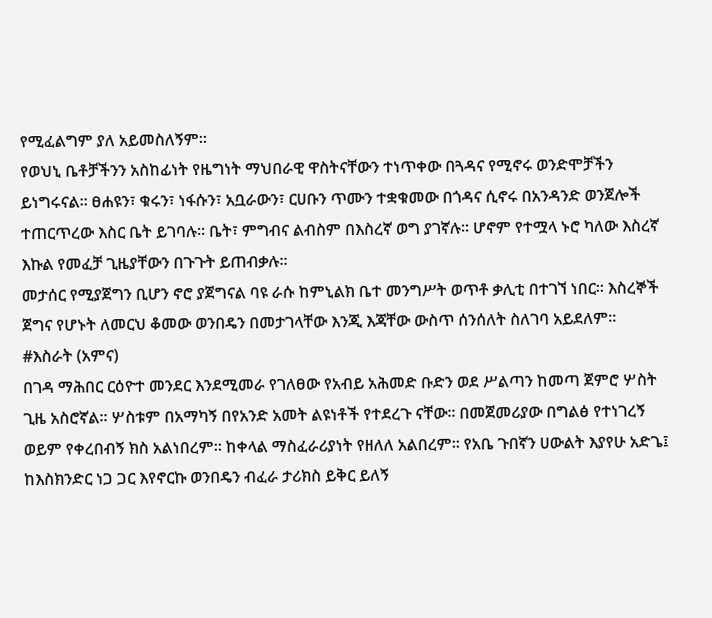የሚፈልግም ያለ አይመስለኝም።
የወህኒ ቤቶቻችንን አስከፊነት የዜግነት ማህበራዊ ዋስትናቸውን ተነጥቀው በጓዳና የሚኖሩ ወንድሞቻችን ይነግሩናል። ፀሐዩን፣ ቁሩን፣ ነፋሱን፣ አቧራውን፣ ርሀቡን ጥሙን ተቋቁመው በጎዳና ሲኖሩ በአንዳንድ ወንጀሎች ተጠርጥረው እስር ቤት ይገባሉ። ቤት፣ ምግብና ልብስም በእስረኛ ወግ ያገኛሉ። ሆኖም የተሟላ ኑሮ ካለው እስረኛ እኩል የመፈቻ ጊዜያቸውን በጉጉት ይጠብቃሉ።
መታሰር የሚያጀግን ቢሆን ኖሮ ያጀግናል ባዩ ራሱ ከምኒልክ ቤተ መንግሥት ወጥቶ ቃሊቲ በተገኘ ነበር። እስረኞች ጀግና የሆኑት ለመርህ ቆመው ወንበዴን በመታገላቸው እንጂ እጃቸው ውስጥ ሰንሰለት ስለገባ አይደለም።
#እስራት (አምና)
በገዳ ማሕበር ርዕዮተ መንደር እንደሚመራ የገለፀው የአብይ አሕመድ ቡድን ወደ ሥልጣን ከመጣ ጀምሮ ሦስት ጊዜ አስሮኛል። ሦስቱም በአማካኝ በየአንድ አመት ልዩነቶች የተደረጉ ናቸው። በመጀመሪያው በግልፅ የተነገረኝ ወይም የቀረበብኝ ክስ አልነበረም። ከቀላል ማስፈራሪያነት የዘለለ አልበረም። የአቤ ጉበኛን ሀውልት እያየሁ አድጌ፤ ከእስክንድር ነጋ ጋር እየኖርኩ ወንበዴን ብፈራ ታሪክስ ይቅር ይለኝ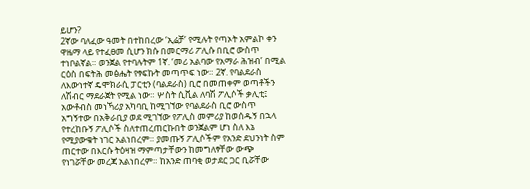ይሆን?
2ኛው ባለፈው ዓመት በተከበረው ‘ኢሬቻ’ የሚሉት የጣኦት አምልኮ ቀን ዋዜማ ላይ የተፈፀመ ሲሆን ክሱ በመርማሪ ፖሊሱ በቢሮ ውስጥ ተነቦልኛል። ወንጀል የተባሉትም 1ኛ. ‘መሪ አልባው የአማራ ሕዝብ’ በሚል ርዕስ በፍትሕ መፅሔት የፃፍኩት መጣጥፍ ነው። 2ኛ. የባልደራስ ለእውነተኛ ዴሞክራሲ ፓርቲን (ባልደራስ) ቢሮ በመጠቀም ወጣቶችን ለሽብር ማደራጀት የሚል ነው። ሦስት ሲቪል ለባሽ ፖሊሶች ቃሊቲ፤ አውቶብስ መነኻሪያ አካባቢ ከሚገኘው የባልደራስ ቢሮ ውስጥ አግኝተው በአቅራቢያ ወደ ሚገኘው የፖሊስ መምሪያ ከወሰዱኝ በኋላ የተረከቡኝ ፖሊሶች ስለተጠረጠርኩበት ወንጀልም ሆነ ስለ እኔ የሚያውቁት ነገር አልነበረም። ያመጡኝ ፖሊሶችም የአንድ ደህንነት ስም ጠርተው በእርሱ ትዕዛዝ ማምጣታቸውን ከመግለፃቸው ውጭ የነገሯቸው መረጃ አልነበረም። ከአንድ ጠባቂ ወታደር ጋር ቢሯቸው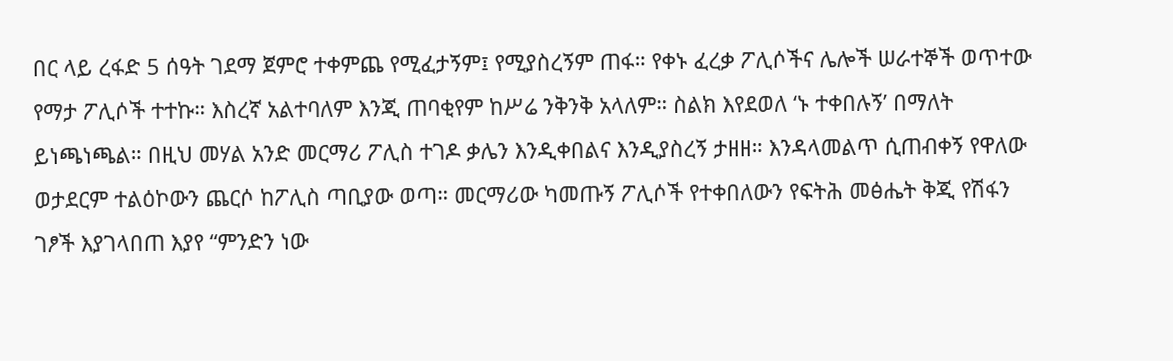በር ላይ ረፋድ 5 ሰዓት ገደማ ጀምሮ ተቀምጨ የሚፈታኝም፤ የሚያስረኝም ጠፋ። የቀኑ ፈረቃ ፖሊሶችና ሌሎች ሠራተኞች ወጥተው የማታ ፖሊሶች ተተኩ። እስረኛ አልተባለም እንጂ ጠባቂየም ከሥሬ ንቅንቅ አላለም። ስልክ እየደወለ ‘ኑ ተቀበሉኝ’ በማለት ይነጫነጫል። በዚህ መሃል አንድ መርማሪ ፖሊስ ተገዶ ቃሌን እንዲቀበልና እንዲያስረኝ ታዘዘ። እንዳላመልጥ ሲጠብቀኝ የዋለው ወታደርም ተልዕኮውን ጨርሶ ከፖሊስ ጣቢያው ወጣ። መርማሪው ካመጡኝ ፖሊሶች የተቀበለውን የፍትሕ መፅሔት ቅጂ የሽፋን ገፆች እያገላበጠ እያየ “ምንድን ነው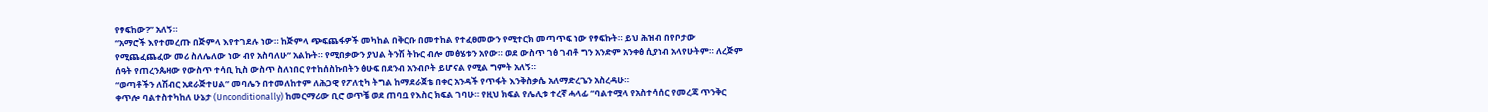የፃፍከው?” አለኝ።
“አማሮች እየተመረጡ በጅምላ እየተገደሉ ነው። ከጅምላ ጭፍጨፋዎች መካከል በቅርቡ በመተከል የተፈፀመውን የሚተርክ መጣጥፍ ነው የፃፍኩት። ይህ ሕዝብ በየቦታው የሚጨፈጨፈው መሪ ስለሌለው ነው ብየ አስባለሁ” አልኩት። የሚበቃውን ያህል ትንሽ ትኩር ብሎ መፅሄቱን አየው። ወደ ውስጥ ገፅ ገብቶ ግን አንድም አንቀፅ ሲያነብ አላየሁትም። ለረጅም ሰዓት የጠረንጴዛው የውስጥ ተሳቢ ኪስ ውስጥ ስለነበር የተከሰስኩበትን ፅሁፍ በደንብ አንብቦት ይሆናል የሚል ግምት አለኝ።
“ወጣቶችን ለሽብር አደራጅተሀል” መባሌን በተመለከተም ለሕጋዊ የፖለቲካ ትግል ከማደራጀቴ በቀር አንዳች የጥፋት እንቅስቃሴ አለማድረጌን አስረዳሁ።
ቀጥሎ ባልተስተካከለ ሁኔታ (Unconditionally) ከመርማሪው ቢሮ ወጥቼ ወደ ጠባቧ የእስር ክፍል ገባሁ። የዚህ ክፍል የሌሊቱ ተረኛ ሓላፊ “ባልተሟላ የአስተሳሰር የመረጃ ጥንቅር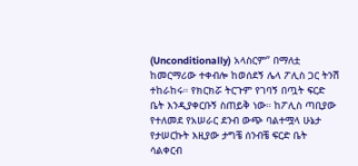(Unconditionally) አላስርም” በማለቷ
ከመርማሪው ተቀብሎ ከወሰደኝ ሌላ ፖሊስ ጋር ትንሽ ተከራከሩ። የክርክሯ ትርጉም የገባኝ በጧት ፍርድ ቤት እንዲያቀርቡኝ ስጠይቅ ነው። ከፖሊስ ጣቢያው የተለመደ የአሠራር ደንብ ውጭ ባልተሟላ ሁኔታ የታሠርኩት እዚያው ታግቼ ሰንብቼ ፍርድ ቤት ሳልቀርብ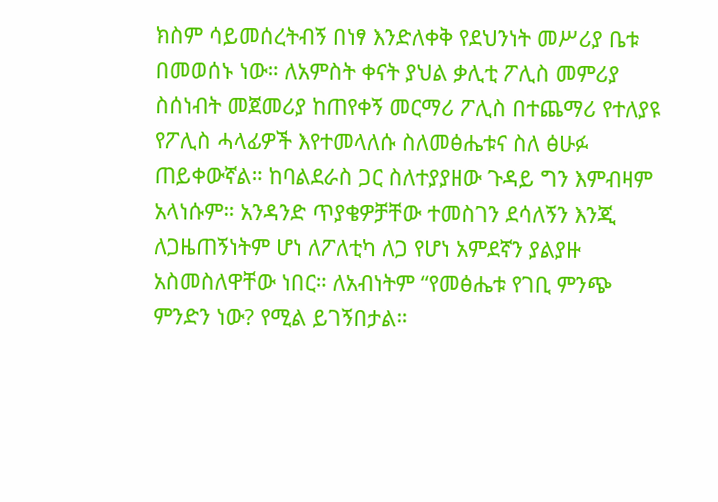ክስም ሳይመሰረትብኝ በነፃ እንድለቀቅ የደህንነት መሥሪያ ቤቱ በመወሰኑ ነው። ለአምስት ቀናት ያህል ቃሊቲ ፖሊስ መምሪያ ስሰነብት መጀመሪያ ከጠየቀኝ መርማሪ ፖሊስ በተጨማሪ የተለያዩ የፖሊስ ሓላፊዎች እየተመላለሱ ስለመፅሔቱና ስለ ፅሁፉ ጠይቀውኛል። ከባልደራስ ጋር ስለተያያዘው ጉዳይ ግን እምብዛም አላነሱም። አንዳንድ ጥያቄዎቻቸው ተመስገን ደሳለኝን እንጂ ለጋዜጠኝነትም ሆነ ለፖለቲካ ለጋ የሆነ አምደኛን ያልያዙ አስመስለዋቸው ነበር። ለአብነትም “የመፅሔቱ የገቢ ምንጭ ምንድን ነው? የሚል ይገኝበታል።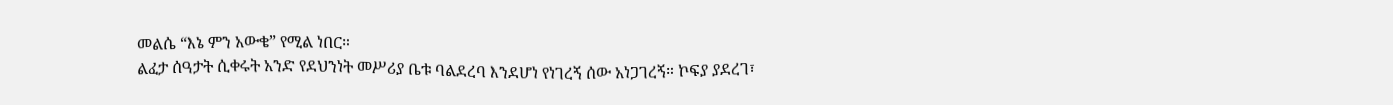መልሴ “እኔ ምን አውቄ” የሚል ነበር።
ልፈታ ሰዓታት ሲቀሩት አንድ የደህንነት መሥሪያ ቤቱ ባልደረባ እንደሆነ የነገረኝ ሰው አነጋገረኝ። ኮፍያ ያደረገ፣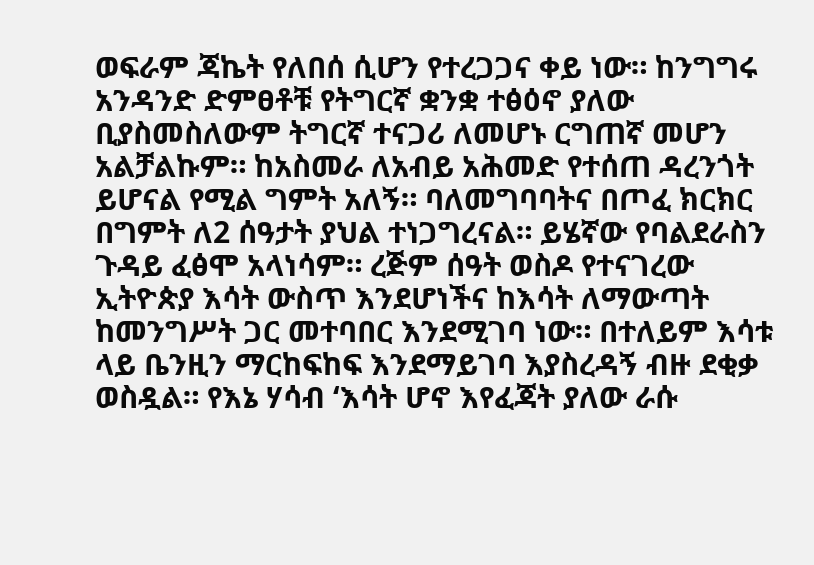ወፍራም ጃኬት የለበሰ ሲሆን የተረጋጋና ቀይ ነው። ከንግግሩ አንዳንድ ድምፀቶቹ የትግርኛ ቋንቋ ተፅዕኖ ያለው ቢያስመስለውም ትግርኛ ተናጋሪ ለመሆኑ ርግጠኛ መሆን አልቻልኩም። ከአስመራ ለአብይ አሕመድ የተሰጠ ዳረንጎት ይሆናል የሚል ግምት አለኝ። ባለመግባባትና በጦፈ ክርክር በግምት ለ2 ሰዓታት ያህል ተነጋግረናል። ይሄኛው የባልደራስን ጉዳይ ፈፅሞ አላነሳም። ረጅም ሰዓት ወስዶ የተናገረው ኢትዮጵያ እሳት ውስጥ እንደሆነችና ከእሳት ለማውጣት ከመንግሥት ጋር መተባበር እንደሚገባ ነው። በተለይም እሳቱ ላይ ቤንዚን ማርከፍከፍ እንደማይገባ እያስረዳኝ ብዙ ደቂቃ ወስዷል። የእኔ ሃሳብ ‘እሳት ሆኖ እየፈጃት ያለው ራሱ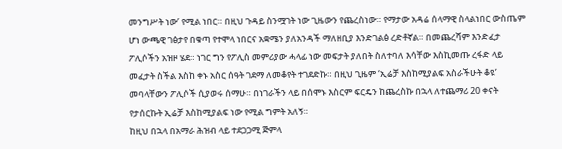መንግሥት ነው’ የሚል ነበር። በዚህ ጉዳይ ስንሟገት ነው ጊዜውን የጨረስነው። የማታው አዳሬ ሰላማዊ ስላልነበር ውስጤም ሆነ ውጫዊ ገፅታየ በቁጣ የተሞላ ነበርና አቋሜን ያለአንዳች ማለዘቢያ እንድገልፅ ረድቶኛል። በመጨረሻም እንድፈታ ፖሊሶችን አዝዞ ሄደ። ነገር ግን የፖሊስ መምሪያው ሓላፊ ነው መፍታት ያለበት ስለተባለ እሳቸው እስኪመጡ ረፋድ ላይ መፈታት ስችል እስከ ቀኑ አስር ሰዓት ገደማ ለመቆየት ተገደድኩ። በዚህ ጊዜም ‘ኢሬቻ እስከሚያልፍ አስራችሁት ቆዩ’ መባላቸውን ፖሊሶች ሲያወሩ ሰማሁ። በነገራችን ላይ በሰሞኑ እስርም ፍርዴን ከጨረስኩ በኋላ ለተጨማሪ 20 ቀናት የታሰርኩት ኢሬቻ እስከሚያልፍ ነው የሚል ግምት አለኝ።
ከዚህ በኋላ በአማራ ሕዝብ ላይ ተደጋጋሚ ጅምላ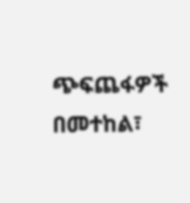ጭፍጨፋዎች በመተከል፣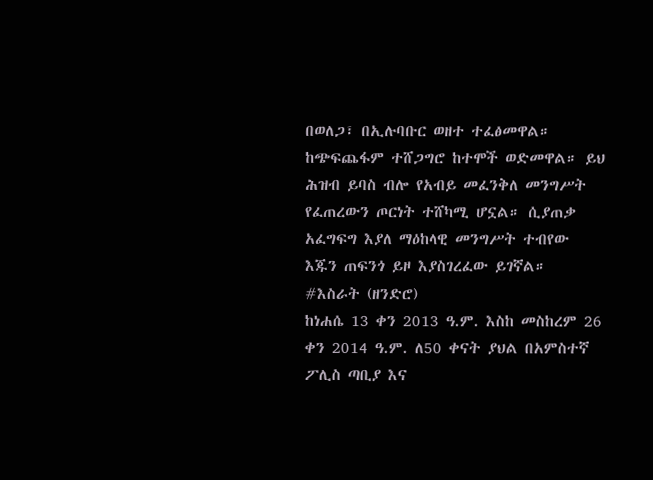በወለጋ፣ በኢሉባቡር ወዘተ ተፈፅመዋል። ከጭፍጨፋም ተሸጋግሮ ከተሞች ወድመዋል። ይህ ሕዝብ ይባስ ብሎ የአብይ መፈንቅለ መንግሥት የፈጠረውን ጦርነት ተሸካሚ ሆኗል። ሲያጠቃ አፈግፍግ እያለ ማዕከላዊ መንግሥት ተብየው እጁን ጠፍንጎ ይዞ እያስገረፈው ይገኛል።
#እስራት (ዘንድሮ)
ከነሐሴ 13 ቀን 2013 ዓ.ም. እስከ መስከረም 26 ቀን 2014 ዓ.ም. ለ50 ቀናት ያህል በአምስተኛ ፖሊስ ጣቢያ እና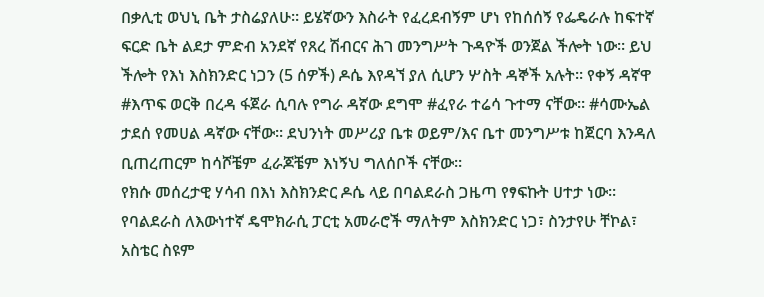በቃሊቲ ወህኒ ቤት ታስሬያለሁ። ይሄኛውን እስራት የፈረደብኝም ሆነ የከሰሰኝ የፌዴራሉ ከፍተኛ ፍርድ ቤት ልደታ ምድብ አንደኛ የጸረ ሽብርና ሕገ መንግሥት ጉዳዮች ወንጀል ችሎት ነው። ይህ ችሎት የእነ እስክንድር ነጋን (5 ሰዎች) ዶሴ እየዳኘ ያለ ሲሆን ሦስት ዳኞች አሉት። የቀኝ ዳኛዋ #እጥፍ ወርቅ በረዳ ፋጀራ ሲባሉ የግራ ዳኛው ደግሞ #ፈየራ ተሬሳ ጉተማ ናቸው። #ሳሙኤል ታደሰ የመሀል ዳኛው ናቸው። ደህንነት መሥሪያ ቤቱ ወይም/እና ቤተ መንግሥቱ ከጀርባ እንዳለ ቢጠረጠርም ከሳሾቼም ፈራጆቼም እነኝህ ግለሰቦች ናቸው።
የክሱ መሰረታዊ ሃሳብ በእነ እስክንድር ዶሴ ላይ በባልደራስ ጋዜጣ የፃፍኩት ሀተታ ነው። የባልደራስ ለእውነተኛ ዴሞክራሲ ፓርቲ አመራሮች ማለትም እስክንድር ነጋ፣ ስንታየሁ ቸኮል፣ አስቴር ስዩም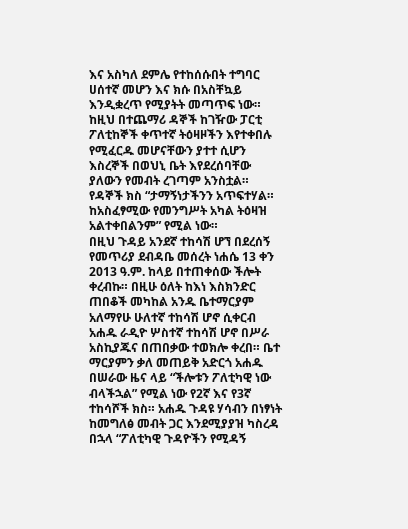እና አስካለ ደምሌ የተከሰሱበት ተግባር ሀሰተኛ መሆን እና ክሱ በአስቸኳይ እንዲቋረጥ የሚያትት መጣጥፍ ነው። ከዚህ በተጨማሪ ዳኞች ከገዥው ፓርቲ ፖለቲከኞች ቀጥተኛ ትዕዛዞችን እየተቀበሉ የሚፈርዱ መሆናቸውን ያተተ ሲሆን እስረኞች በወህኒ ቤት እየደረሰባቸው ያለውን የመብት ረገጣም አንስቷል። የዳኞች ክስ “ታማኝነታችንን አጥፍተሃል። ከአስፈፃሚው የመንግሥት አካል ትዕዛዝ አልተቀበልንም” የሚል ነው።
በዚህ ጉዳይ አንደኛ ተከሳሽ ሆኘ በደረሰኝ የመጥሪያ ደብዳቤ መሰረት ነሐሴ 13 ቀን 2013 ዓ.ም. ከላይ በተጠቀሰው ችሎት ቀረብኩ። በዚሁ ዕለት ከእነ እስክንድር ጠበቆች መካከል አንዱ ቤተማርያም አለማየሁ ሁለተኛ ተከሳሽ ሆኖ ሲቀርብ አሐዱ ራዲዮ ሦስተኛ ተከሳሽ ሆኖ በሥራ አስኪያጁና በጠበቃው ተወክሎ ቀረበ። ቤተ ማርያምን ቃለ መጠይቅ አድርጎ አሐዱ በሠራው ዜና ላይ “ችሎቱን ፖለቲካዊ ነው ብላችኋል” የሚል ነው የ2ኛ እና የ3ኛ ተከሳሾች ክስ። አሐዱ ጉዳዩ ሃሳብን በነፃነት ከመግለፅ መብት ጋር እንደሚያያዝ ካስረዳ በኋላ “ፖለቲካዊ ጉዳዮችን የሚዳኝ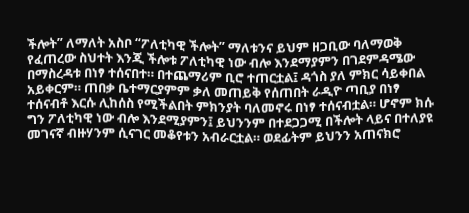ችሎት” ለማለት አስቦ “ፖለቲካዊ ችሎት” ማለቱንና ይህም ዘጋቢው ባለማወቅ የፈጠረው ስህተት እንጂ ችሎቱ ፖለቲካዊ ነው ብሎ እንደማያምን በገደምዳሜው በማስረዳቱ በነፃ ተሰናበተ። በተጨማሪም ቢሮ ተጠርቷል፤ ዳጎስ ያለ ምክር ሳይቀበል አይቀርም። ጠበቃ ቤተማርያምም ቃለ መጠይቅ የሰጠበት ራዲዮ ጣቢያ በነፃ ተሰናብቶ እርሱ ሊከሰስ የሚችልበት ምክንያት ባለመኖሩ በነፃ ተሰናብቷል። ሆኖም ክሱ ግን ፖለቲካዊ ነው ብሎ እንደሚያምን፤ ይህንንም በተደጋጋሚ በችሎት ላይና በተለያዩ መገናኛ ብዙሃንም ሲናገር መቆየቱን አብራርቷል። ወደፊትም ይህንን አጠናክሮ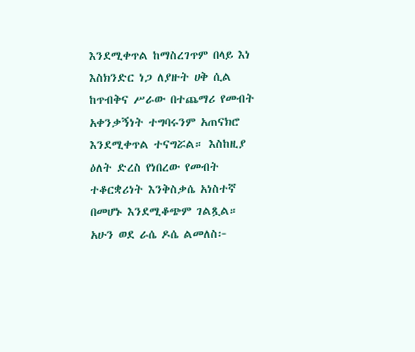እንደሚቀጥል ከማስረገጥም በላይ እነ እስክንድር ነጋ ለያዙት ሀቅ ሲል ከጥብቅና ሥራው በተጨማሪ የመብት አቀንቃኝነት ተግባሩንም አጠናክሮ እንደሚቀጥል ተናግሯል። እስከዚያ ዕለት ድረስ የነበረው የመብት ተቆርቋሪነት እንቅስቃሴ አነስተኛ በመሆኑ እንደሚቆጭም ገልጿል። አሁን ወደ ራሴ ዶሴ ልመለስ፦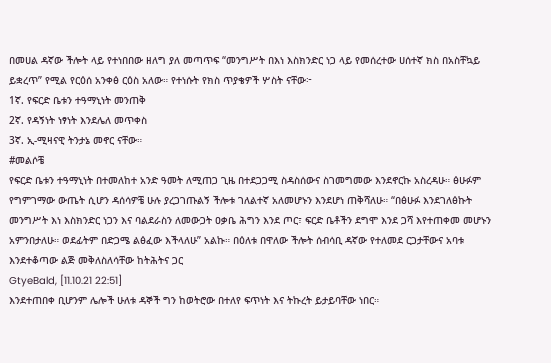በመሀል ዳኛው ችሎት ላይ የተነበበው ዘለግ ያለ መጣጥፍ “መንግሥት በእነ እስክንድር ነጋ ላይ የመሰረተው ሀሰተኛ ክስ በአስቸኳይ ይቋረጥ” የሚል የርዕሰ አንቀፅ ርዕስ አለው። የተነሱት የክስ ጥያቄዎች ሦስት ናቸው፦
1ኛ. የፍርድ ቤቱን ተዓማኒነት መንጠቅ
2ኛ. የዳኝነት ነፃነት እንደሌለ መጥቀስ
3ኛ. ኢ-ሚዛናዊ ትንታኔ መኖር ናቸው።
#መልሶቼ
የፍርድ ቤቱን ተዓማኒነት በተመለከተ አንድ ዓመት ለሚጠጋ ጊዜ በተደጋጋሚ ስዳስሰውና ስገመግመው እንደኖርኩ አስረዳሁ። ፅሁፉም የግምገማው ውጤት ሲሆን ዳሰሳዎቼ ሁሉ ያረጋገጡልኝ ችሎቱ ገለልተኛ አለመሆኑን እንደሆነ ጠቅሻለሁ። “በፅሁፉ እንደገለፅኩት መንግሥት እነ እስክንድር ነጋን እና ባልደራስን ለመውጋት ዐቃቤ ሕግን እንደ ጦር፣ ፍርድ ቤቶችን ደግሞ እንደ ጋሻ እየተጠቀመ መሆኑን አምንበታለሁ። ወደፊትም በድጋሜ ልፅፈው እችላለሁ” አልኩ። በዕለቱ በዋለው ችሎት ሰብሳቢ ዳኛው የተለመደ ርጋታቸውና አባቱ እንደተቆጣው ልጅ መቅለስለሳቸው ከትሕትና ጋር
GtyeBald, [11.10.21 22:51]
እንደተጠበቀ ቢሆንም ሌሎች ሁለቱ ዳኞች ግን ከወትሮው በተለየ ፍጥነት እና ትኩረት ይታይባቸው ነበር።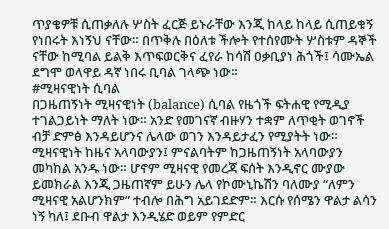ጥያቄዎቹ ሲጠቃለሉ ሦስት ፈርጅ ይኑራቸው እንጂ ከላይ ከላይ ሲጠይቁኝ የነበሩት እነኝህ ናቸው። በጥቅሉ በዕለቱ ችሎት የተሰየሙት ሦስቱም ዳኞች ናቸው ከሚባል ይልቅ እጥፍወርቅና ፈየራ ከሳሽ ዐቃቢያነ ሕጎች፤ ሳሙኤል ደግሞ ወላዋይ ዳኛ ነበሩ ቢባል ገላጭ ነው።
#ሚዛናዊነት ሲባል
በጋዜጠኝነት ሚዛናዊነት (balance) ሲባል የዜጎች ፍትሐዊ የሚዲያ ተገልጋይነት ማለት ነው። አንድ የመገናኛ ብዙሃን ተቋም ለጥቂት ወገኖች ብቻ ድምፅ እንዳይሆንና ሌላው ወገን እንዳይታፈን የሚያትት ነው። ሚዛናዊነት ከዜና አላባውያን፤ ምናልባትም ከጋዜጠኝነት አላባውያን መካከል አንዱ ነው። ሆኖም ሚዛናዊ የመረጃ ፍሰት እንዲኖር ሙያው ይመክራል እንጂ ጋዜጠኛም ይሁን ሌላ የኮሙኒኬሽን ባለሙያ “ለምን ሚዛናዊ አልሆንክም” ተብሎ በሕግ አይገደድም። እርሱ የሰሜን ዋልታ ልሳን ነኝ ካለ፤ ደቡብ ዋልታ እንዲሄድ ወይም የምድር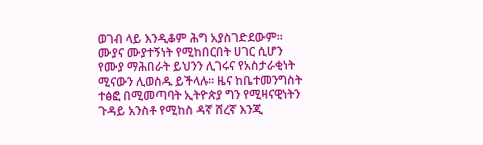ወገብ ላይ እንዲቆም ሕግ አያስገድደውም።
ሙያና ሙያተኝነት የሚከበርበት ሀገር ሲሆን የሙያ ማሕበራት ይህንን ሊገሩና የአስታራቂነት ሚናውን ሊወስዱ ይችላሉ። ዜና ከቤተመንግስት ተፅፎ በሚመጣባት ኢትዮጵያ ግን የሚዛናዊነትን ጉዳይ አንስቶ የሚከስ ዳኛ ሸረኛ እንጂ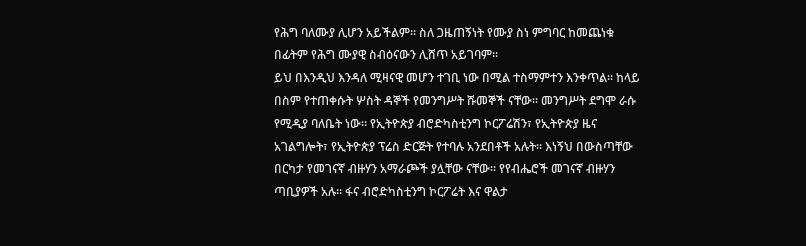የሕግ ባለሙያ ሊሆን አይችልም። ስለ ጋዜጠኝነት የሙያ ስነ ምግባር ከመጨነቁ በፊትም የሕግ ሙያዊ ስብዕናውን ሊሸጥ አይገባም።
ይህ በእንዲህ እንዳለ ሚዛናዊ መሆን ተገቢ ነው በሚል ተስማምተን እንቀጥል። ከላይ በስም የተጠቀሱት ሦስት ዳኞች የመንግሥት ሹመኞች ናቸው። መንግሥት ደግሞ ራሱ የሚዲያ ባለቤት ነው። የኢትዮጵያ ብሮድካስቲንግ ኮርፖሬሽን፣ የኢትዮጵያ ዜና አገልግሎት፣ የኢትዮጵያ ፕሬስ ድርጅት የተባሉ አንደበቶች አሉት። እነኝህ በውስጣቸው በርካታ የመገናኛ ብዙሃን አማራጮች ያሏቸው ናቸው። የየብሔሮች መገናኛ ብዙሃን ጣቢያዎች አሉ። ፋና ብሮድካስቲንግ ኮርፖሬት እና ዋልታ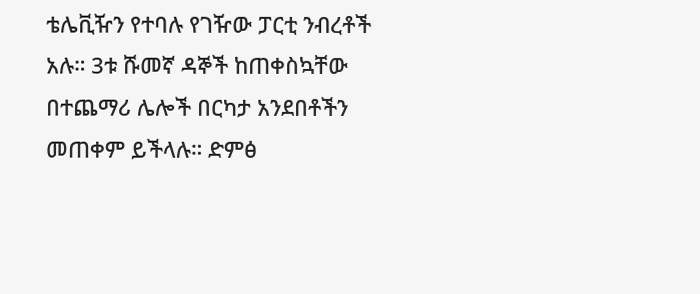ቴሌቪዥን የተባሉ የገዥው ፓርቲ ንብረቶች አሉ። 3ቱ ሹመኛ ዳኞች ከጠቀስኳቸው በተጨማሪ ሌሎች በርካታ አንደበቶችን መጠቀም ይችላሉ። ድምፅ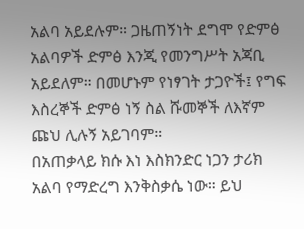አልባ አይደሉም። ጋዜጠኝነት ደግሞ የድምፅ አልባዎች ድምፅ እንጂ የመንግሥት አጃቢ አይደለም። በመሆኑም የነፃገት ታጋዮች፤ የግፍ እስረኞች ድምፅ ነኝ ስል ሹመኞች ለእኛም ጩህ ሊሉኝ አይገባም።
በአጠቃላይ ክሱ እነ እስክንድር ነጋን ታሪክ አልባ የማድረግ እንቅስቃሴ ነው። ይህ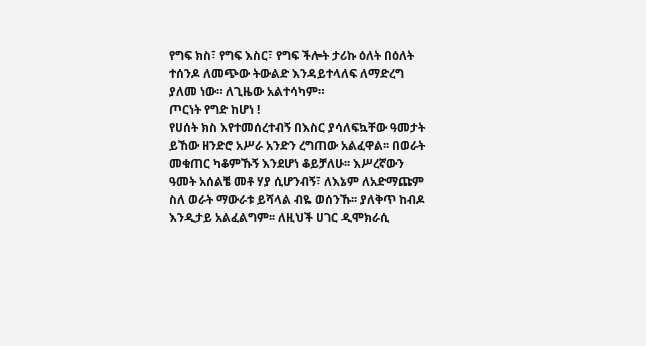የግፍ ክስ፣ የግፍ እስር፣ የግፍ ችሎት ታሪኩ ዕለት በዕለት ተሰንዶ ለመጭው ትውልድ እንዳይተላለፍ ለማድረግ ያለመ ነው። ለጊዜው አልተሳካም።
ጦርነት የግድ ከሆነ !
የሀሰት ክስ እየተመሰረተብኝ በእስር ያሳለፍኳቸው ዓመታት ይኸው ዘንድሮ አሥራ አንድን ረግጠው አልፈዋል፡፡ በወራት መቁጠር ካቆምኹኝ እንደሆነ ቆይቻለሁ፡፡ እሥረኛውን ዓመት አሰልቼ መቶ ሃያ ሲሆንብኝ፣ ለእኔም ለአድማጩም ስለ ወራት ማውራቱ ይሻላል ብዬ ወሰንኹ፡፡ ያለቅጥ ከብዶ እንዲታይ አልፈልግም፡፡ ለዚህች ሀገር ዲሞክራሲ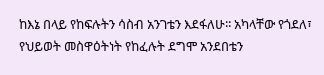ከእኔ በላይ የከፍሉትን ሳስብ አንገቴን እደፋለሁ፡፡ አካላቸው የጎደለ፣ የህይወት መስዋዕትነት የከፈሉት ደግሞ አንደበቴን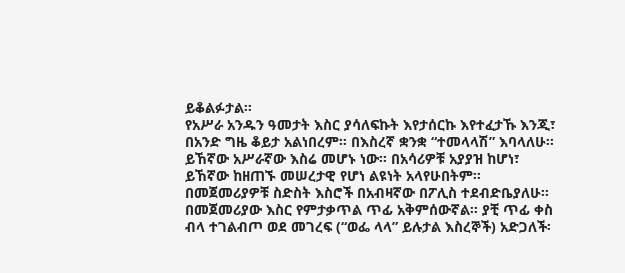ይቆልፉታል፡፡
የአሥራ አንዱን ዓመታት እስር ያሳለፍኩት እየታሰርኩ እየተፈታኹ እንጂ፣ በአንድ ግዜ ቆይታ አልነበረም፡፡ በእስረኛ ቋንቋ “ተመላላሽ” እባላለሁ፡፡ ይኸኛው አሥራኛው እስሬ መሆኑ ነው፡፡ በአሳሪዎቹ አያያዝ ከሆነ፣ ይኸኛው ከዘጠኙ መሠረታዊ የሆነ ልዩነት አላየሁበትም፡፡ በመጀመሪያዎቹ ስድስት እስሮች በአብዛኛው በፖሊስ ተደብድቤያለሁ፡፡ በመጀመሪያው እስር የምታቃጥል ጥፊ አቅምሰውኛል፡፡ ያቺ ጥፊ ቀስ ብላ ተገልብጦ ወደ መገረፍ (“ወፌ ላላ” ይሉታል እስረኞች) አድጋለች፡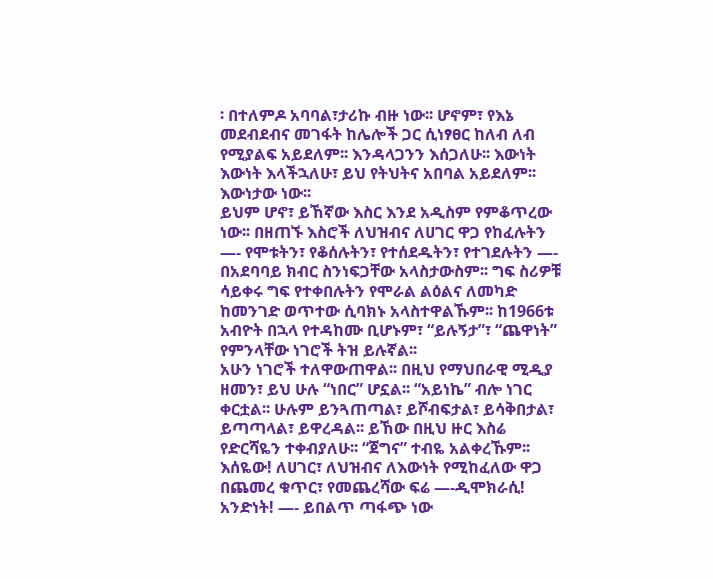፡ በተለምዶ አባባል፣ታሪኩ ብዙ ነው፡፡ ሆኖም፣ የእኔ መደብደብና መገፋት ከሌሎች ጋር ሲነፃፀር ከለብ ለብ የሚያልፍ አይደለም፡፡ እንዳላጋንን እሰጋለሁ፡፡ እውነት እውነት እላችኋለሁ፣ ይህ የትህትና አበባል አይደለም፡፡ እውነታው ነው፡፡
ይህም ሆኖ፣ ይኸኛው እስር እንደ አዲስም የምቆጥረው ነው፡፡ በዘጠኙ እስሮች ለህዝብና ለሀገር ዋጋ የከፈሉትን —- የሞቱትን፣ የቆሰሉትን፣ የተሰደዱትን፣ የተገደሉትን —- በአደባባይ ክብር ስንነፍጋቸው አላስታውስም፡፡ ግፍ ስሪዎቹ ሳይቀሩ ግፍ የተቀበሉትን የሞራል ልዕልና ለመካድ ከመንገድ ወጥተው ሲባክኑ አላስተዋልኹም፡፡ ከ1966ቱ አብዮት በኋላ የተዳከሙ ቢሆኑም፣ “ይሉኝታ”፣ “ጨዋነት” የምንላቸው ነገሮች ትዝ ይሉኛል፡፡
አሁን ነገሮች ተለዋውጠዋል፡፡ በዚህ የማህበራዊ ሚዲያ ዘመን፣ ይህ ሁሉ “ነበር” ሆኗል፡፡ “አይነኬ” ብሎ ነገር ቀርቷል፡፡ ሁሉም ይንጓጠጣል፣ ይሾብፍታል፣ ይሳቅበታል፣ ይጣጣላል፣ ይዋረዳል፡፡ ይኸው በዚህ ዙር እስሬ የድርሻዬን ተቀብያለሁ፡፡ “ጀግና” ተብዬ አልቀረኹም፡፡ እሰዬው! ለሀገር፣ ለህዝብና ለእውነት የሚከፈለው ዋጋ በጨመረ ቁጥር፣ የመጨረሻው ፍሬ —-ዲሞክራሲ! አንድነት! —- ይበልጥ ጣፋጭ ነው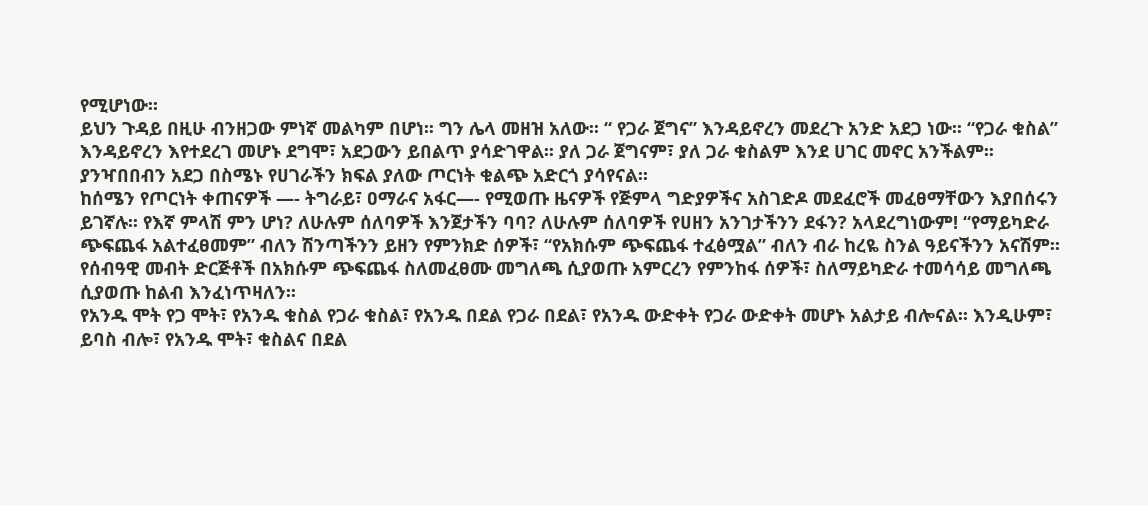የሚሆነው፡፡
ይህን ጉዳይ በዚሁ ብንዘጋው ምነኛ መልካም በሆነ፡፡ ግን ሌላ መዘዝ አለው፡፡ “ የጋራ ጀግና” እንዳይኖረን መደረጉ አንድ አደጋ ነው፡፡ “የጋራ ቁስል” እንዳይኖረን እየተደረገ መሆኑ ደግሞ፣ አደጋውን ይበልጥ ያሳድገዋል፡፡ ያለ ጋራ ጀግናም፣ ያለ ጋራ ቁስልም እንደ ሀገር መኖር አንችልም፡፡ ያንዣበበብን አደጋ በስሜኑ የሀገራችን ክፍል ያለው ጦርነት ቁልጭ አድርጎ ያሳየናል፡፡
ከሰሜን የጦርነት ቀጠናዎች —- ትግራይ፣ ዐማራና አፋር—- የሚወጡ ዜናዎች የጅምላ ግድያዎችና አስገድዶ መደፈሮች መፈፀማቸውን እያበሰሩን ይገኛሉ፡፡ የእኛ ምላሽ ምን ሆነ? ለሁሉም ሰለባዎች እንጀታችን ባባ? ለሁሉም ሰለባዎች የሀዘን አንገታችንን ደፋን? አላደረግነውም! “የማይካድራ ጭፍጨፋ አልተፈፀመም” ብለን ሽንጣችንን ይዘን የምንክድ ሰዎች፣ “የአክሱም ጭፍጨፋ ተፈፅሟል” ብለን ብራ ከረዬ ስንል ዓይናችንን አናሽም፡፡ የሰብዓዊ መብት ድርጅቶች በአክሱም ጭፍጨፋ ስለመፈፀሙ መግለጫ ሲያወጡ አምርረን የምንከፋ ሰዎች፣ ስለማይካድራ ተመሳሳይ መግለጫ ሲያወጡ ከልብ እንፈነጥዛለን፡፡
የአንዱ ሞት የጋ ሞት፣ የአንዱ ቁስል የጋራ ቁስል፣ የአንዱ በደል የጋራ በደል፣ የአንዱ ውድቀት የጋራ ውድቀት መሆኑ አልታይ ብሎናል፡፡ እንዲሁም፣ ይባስ ብሎ፣ የአንዱ ሞት፣ ቁስልና በደል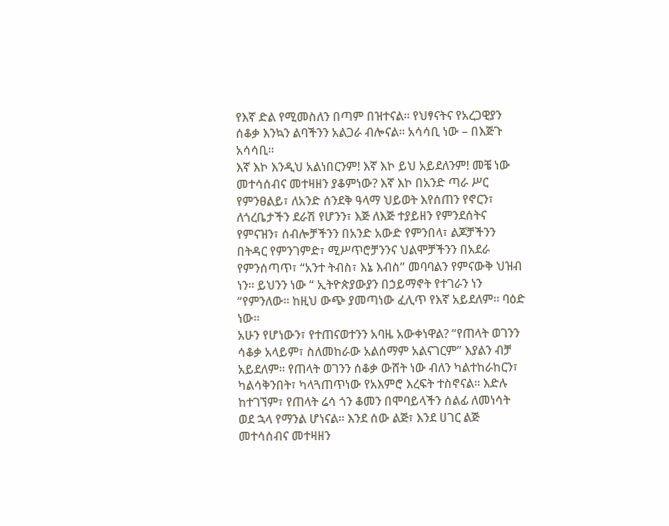የእኛ ድል የሚመስለን በጣም በዝተናል፡፡ የህፃናትና የአረጋዊያን ሰቆቃ እንኳን ልባችንን አልጋራ ብሎናል፡፡ አሳሳቢ ነው – በእጅጉ አሳሳቢ፡፡
እኛ እኮ እንዲህ አልነበርንም! እኛ እኮ ይህ አይደለንም! መቼ ነው መተሳሰብና መተዛዘን ያቆምነው? እኛ እኮ በአንድ ጣራ ሥር የምንፀልይ፣ ለአንድ ሰንደቅ ዓላማ ህይወት እየሰጠን የኖርን፣ ለጎረቤታችን ደራሽ የሆንን፣ እጅ ለእጅ ተያይዘን የምንደሰትና የምናዝን፣ ሰብሎቻችንን በአንድ አውድ የምንበላ፣ ልጆቻችንን በትዳር የምንገምድ፣ ሚሥጥሮቻንንና ህልሞቻችንን በአደራ የምንሰጣጥ፣ “አንተ ትብስ፣ እኔ እብስ” መባባልን የምናውቅ ህዝብ ነን፡፡ ይህንን ነው “ ኢትዮጵያውያን በኃይማኖት የተገራን ነን “የምንለው፡፡ ከዚህ ውጭ ያመጣነው ፈሊጥ የእኛ አይደለም፡፡ ባዕድ ነው፡፡
አሁን የሆነውን፣ የተጠናወተንን አባዜ አውቀነዋል? “የጠላት ወገንን ሳቆቃ አላይም፣ ስለመከራው አልሰማም አልናገርም” እያልን ብቻ አይደለም፡፡ የጠላት ወገንን ሰቆቃ ውሸት ነው ብለን ካልተከራከርን፣ ካልሳቅንበት፣ ካላጓጠጥነው የአእምሮ እረፍት ተስኖናል፡፡ እድሉ ከተገኘም፣ የጠላት ሬሳ ጎን ቆመን በሞባይላችን ሰልፊ ለመነሳት ወደ ኋላ የማንል ሆነናል፡፡ እንደ ሰው ልጅ፣ እንደ ሀገር ልጅ መተሳሰብና መተዛዘን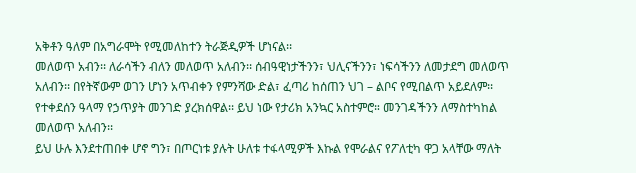አቅቶን ዓለም በአግራሞት የሚመለከተን ትራጅዲዎች ሆነናል፡፡
መለወጥ አብን፡፡ ለራሳችን ብለን መለወጥ አለብን፡፡ ሰብዓዊነታችንን፣ ህሊናችንን፣ ነፍሳችንን ለመታደግ መለወጥ አለብን፡፡ በየትኛውም ወገን ሆነን አጥብቀን የምንሻው ድል፣ ፈጣሪ ከሰጠን ህገ – ልቦና የሚበልጥ አይደለም፡፡ የተቀደሰን ዓላማ የኃጥያት መንገድ ያረክሰዋል፡፡ ይህ ነው የታሪክ አንኳር አስተምሮ። መንገዳችንን ለማስተካከል መለወጥ አለብን፡፡
ይህ ሁሉ እንደተጠበቀ ሆኖ ግን፣ በጦርነቱ ያሉት ሁለቱ ተፋላሚዎች እኩል የሞራልና የፖለቲካ ዋጋ አላቸው ማለት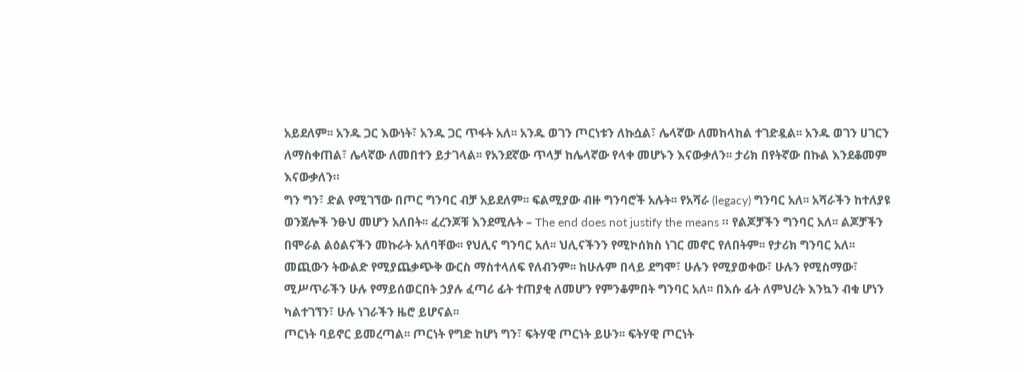አይደለም፡፡ አንዱ ጋር እውነት፣ አንዱ ጋር ጥፋት አለ፡፡ አንዱ ወገን ጦርነቱን ለኩሷል፣ ሌላኛው ለመከላከል ተገድዷል፡፡ አንዱ ወገን ሀገርን ለማስቀጠል፣ ሌላኛው ለመበተን ይታገላል፡፡ የአንደኛው ጥላቻ ከሌላኛው የላቀ መሆኑን እናውቃለን፡፡ ታሪክ በየትኛው በኩል እንደቆመም
እናውቃለን።
ግን ግን፣ ድል የሚገኘው በጦር ግንባር ብቻ አይደለም፡፡ ፍልሚያው ብዙ ግንባሮች አሉት፡፡ የአሻራ (legacy) ግንባር አለ፡፡ አሻራችን ከተለያዩ ወንጀሎች ንፁህ መሆን አለበት፡፡ ፈረንጆቹ እንደሚሉት – The end does not justify the means ። የልጆቻችን ግንባር አለ፡፡ ልጆቻችን በሞራል ልዕልናችን መኩራት አለባቸው፡፡ የህሊና ግንባር አለ፡፡ ህሊናችንን የሚኮሰክስ ነገር መኖር የለበትም፡፡ የታሪክ ግንባር አለ፡፡ መጪውን ትውልድ የሚያጨቃጭቅ ውርስ ማስተላለፍ የለብንም፡፡ ከሁሉም በላይ ደግሞ፣ ሁሉን የሚያወቀው፣ ሁሉን የሚስማው፣ ሚሥጥራችን ሁሉ የማይሰወርበት ኃያሉ ፈጣሪ ፊት ተጠያቂ ለመሆን የምንቆምበት ግንባር አለ፡፡ በእሱ ፊት ለምህረት እንኳን ብቁ ሆነን ካልተገኘን፣ ሁሉ ነገራችን ዜሮ ይሆናል፡፡
ጦርነት ባይኖር ይመረጣል፡፡ ጦርነት የግድ ከሆነ ግን፣ ፍትሃዊ ጦርነት ይሁን፡፡ ፍትሃዊ ጦርነት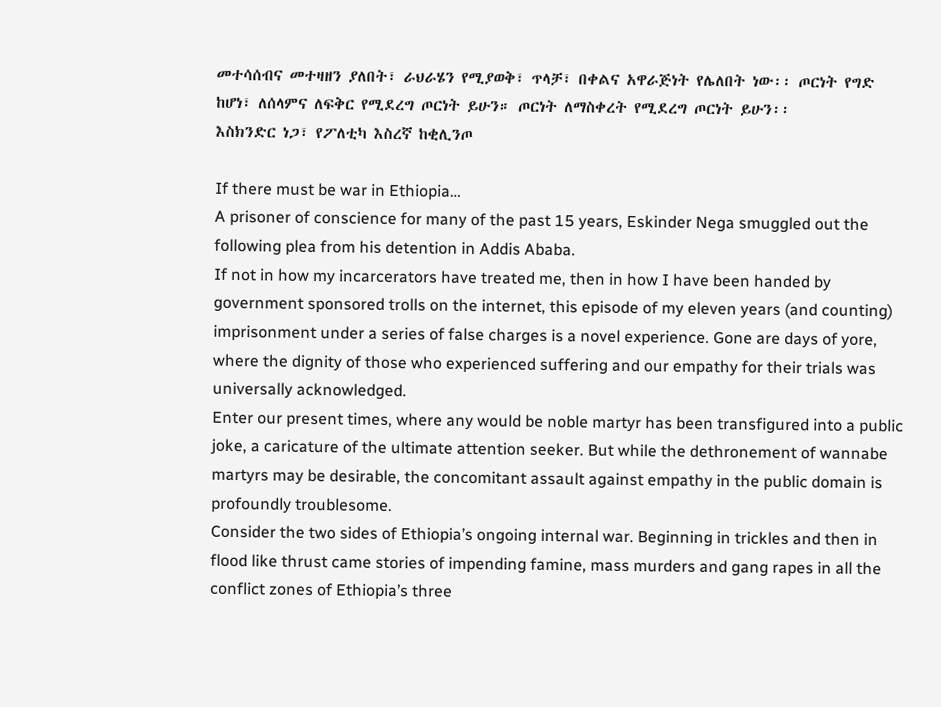መተሳሰብና መተዛዘን ያለበት፣ ራህራሄን የሚያወቅ፣ ጥላቻ፣ በቀልና አዋራጅነት የሌለበት ነው፡፡ ጦርነት የግድ ከሆነ፣ ለሰላምና ለፍቅር የሚደረግ ጦርነት ይሁን። ጦርነት ለማስቀረት የሚደረግ ጦርነት ይሁን፡፡
እስክንድር ነጋ፣ የፖለቲካ እስረኛ ከቂሊንጦ

If there must be war in Ethiopia…
A prisoner of conscience for many of the past 15 years, Eskinder Nega smuggled out the following plea from his detention in Addis Ababa.
If not in how my incarcerators have treated me, then in how I have been handed by government sponsored trolls on the internet, this episode of my eleven years (and counting) imprisonment under a series of false charges is a novel experience. Gone are days of yore, where the dignity of those who experienced suffering and our empathy for their trials was universally acknowledged.
Enter our present times, where any would be noble martyr has been transfigured into a public joke, a caricature of the ultimate attention seeker. But while the dethronement of wannabe martyrs may be desirable, the concomitant assault against empathy in the public domain is profoundly troublesome.
Consider the two sides of Ethiopia’s ongoing internal war. Beginning in trickles and then in flood like thrust came stories of impending famine, mass murders and gang rapes in all the conflict zones of Ethiopia’s three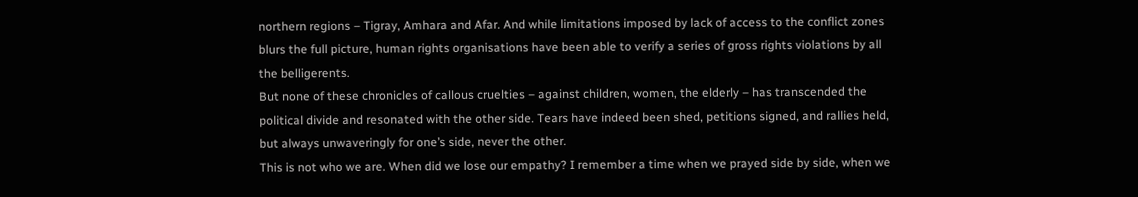northern regions – Tigray, Amhara and Afar. And while limitations imposed by lack of access to the conflict zones blurs the full picture, human rights organisations have been able to verify a series of gross rights violations by all the belligerents.
But none of these chronicles of callous cruelties – against children, women, the elderly – has transcended the political divide and resonated with the other side. Tears have indeed been shed, petitions signed, and rallies held, but always unwaveringly for one’s side, never the other.
This is not who we are. When did we lose our empathy? I remember a time when we prayed side by side, when we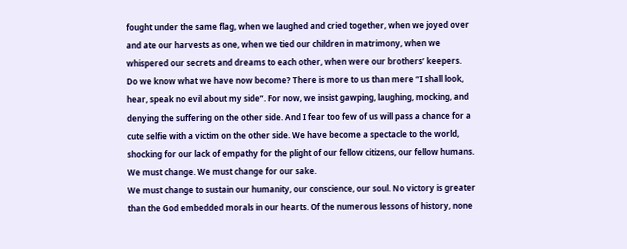fought under the same flag, when we laughed and cried together, when we joyed over and ate our harvests as one, when we tied our children in matrimony, when we whispered our secrets and dreams to each other, when were our brothers’ keepers.
Do we know what we have now become? There is more to us than mere “I shall look, hear, speak no evil about my side”. For now, we insist gawping, laughing, mocking, and denying the suffering on the other side. And I fear too few of us will pass a chance for a cute selfie with a victim on the other side. We have become a spectacle to the world, shocking for our lack of empathy for the plight of our fellow citizens, our fellow humans. We must change. We must change for our sake.
We must change to sustain our humanity, our conscience, our soul. No victory is greater than the God embedded morals in our hearts. Of the numerous lessons of history, none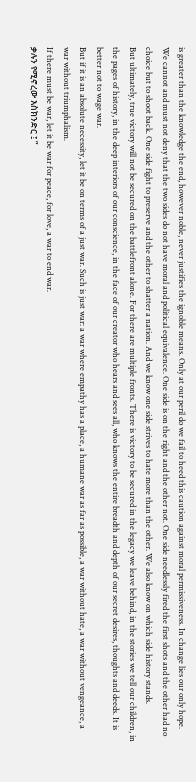is greater than the knowledge the end, however noble, never justifies the ignoble means. Only at our peril do we fail to heed this caution against moral permissiveness. In change lies our only hope.
We cannot and must not deny that the two sides do not have moral and political equivalence. One side is on the right and the other not. One side needlessly fired the first shots and the other had no choice but to shoot back. One side fight to preserve and the other to shatter a nation. And we know one side strives to hate more than the other. We also know on which side history stands.
But ultimately, true victory will not be secured on the battlefront alone. For there are multiple fronts. There is victory to be secured in the legacy we leave behind, in the stories we tell our children, in the pages of history, in the deep interiors of our conscience, in the face of our creator who hears and sees all, who knows the entire breadth and depth of our secret desires, thoughts and deeds. It is better not to wage war.
But if it is an absolute necessity, let it be on terms of a just war. Such is just war: a war where empathy has a place, a humane war as far as possible, a war without hate, a war without vengeance, a war without triumphalism.
If there must be war, let it be war for peace, for love, a war to end war.
ቃሉን የሚኖረው እስክንድር ፤ ”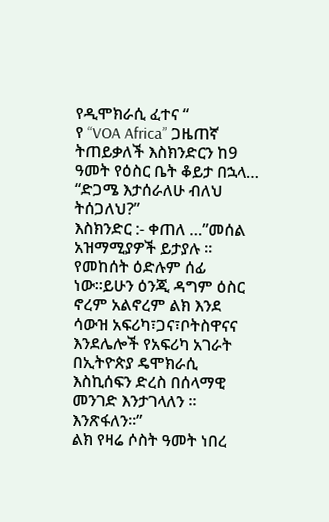የዲሞክራሲ ፈተና “
የ “VOA Africa” ጋዜጠኛ ትጠይቃለች እስክንድርን ከ9 ዓመት የዕስር ቤት ቆይታ በኋላ…
“ድጋሜ እታሰራለሁ ብለህ ትሰጋለህ?”
እስክንድር :- ቀጠለ …”መሰል አዝማሚያዎች ይታያሉ ። የመከሰት ዕድሉም ሰፊ ነው።ይሁን ዕንጂ ዳግም ዕስር ኖረም አልኖረም ልክ እንደ ሳውዝ አፍሪካ፣ጋና፣ቦትስዋናና እንደሌሎች የአፍሪካ አገራት በኢትዮጵያ ዴሞክራሲ እስኪሰፍን ድረስ በሰላማዊ መንገድ እንታገላለን ። እንጽፋለን።”
ልክ የዛሬ ሶስት ዓመት ነበረ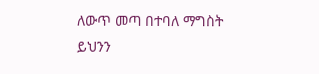ለውጥ መጣ በተባለ ማግስት ይህንን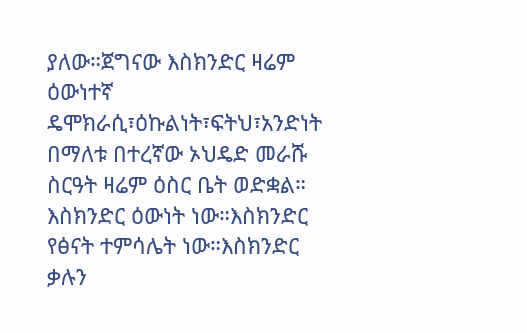ያለው።ጀግናው እስክንድር ዛሬም ዕውነተኛ ዴሞክራሲ፣ዕኩልነት፣ፍትህ፣አንድነት በማለቱ በተረኛው ኦህዴድ መራሹ ስርዓት ዛሬም ዕስር ቤት ወድቋል። እስክንድር ዕውነት ነው።እስክንድር የፅናት ተምሳሌት ነው።እስክንድር ቃሉን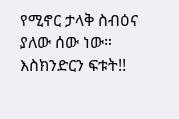የሚኖር ታላቅ ስብዕና ያለው ሰው ነው።
እስክንድርን ፍቱት!!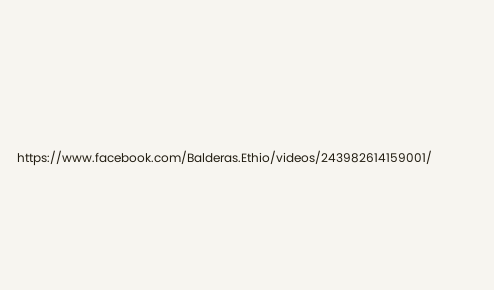https://www.facebook.com/Balderas.Ethio/videos/243982614159001/